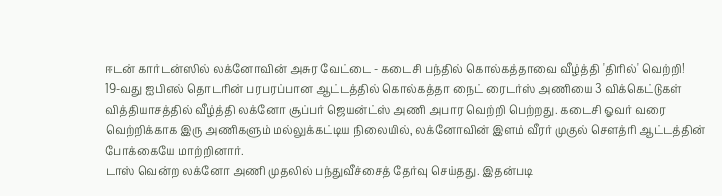ஈடன் கார்டன்ஸில் லக்னோவின் அசுர வேட்டை - கடைசி பந்தில் கொல்கத்தாவை வீழ்த்தி 'திரில்' வெற்றி!
19-வது ஐபிஎல் தொடரின் பரபரப்பான ஆட்டத்தில் கொல்கத்தா நைட் ரைடர்ஸ் அணியை 3 விக்கெட்டுகள் வித்தியாசத்தில் வீழ்த்தி லக்னோ சூப்பர் ஜெயன்ட்ஸ் அணி அபார வெற்றி பெற்றது. கடைசி ஓவர் வரை வெற்றிக்காக இரு அணிகளும் மல்லுக்கட்டிய நிலையில், லக்னோவின் இளம் வீரர் முகுல் சௌத்ரி ஆட்டத்தின் போக்கையே மாற்றினார்.
டாஸ் வென்ற லக்னோ அணி முதலில் பந்துவீச்சைத் தேர்வு செய்தது. இதன்படி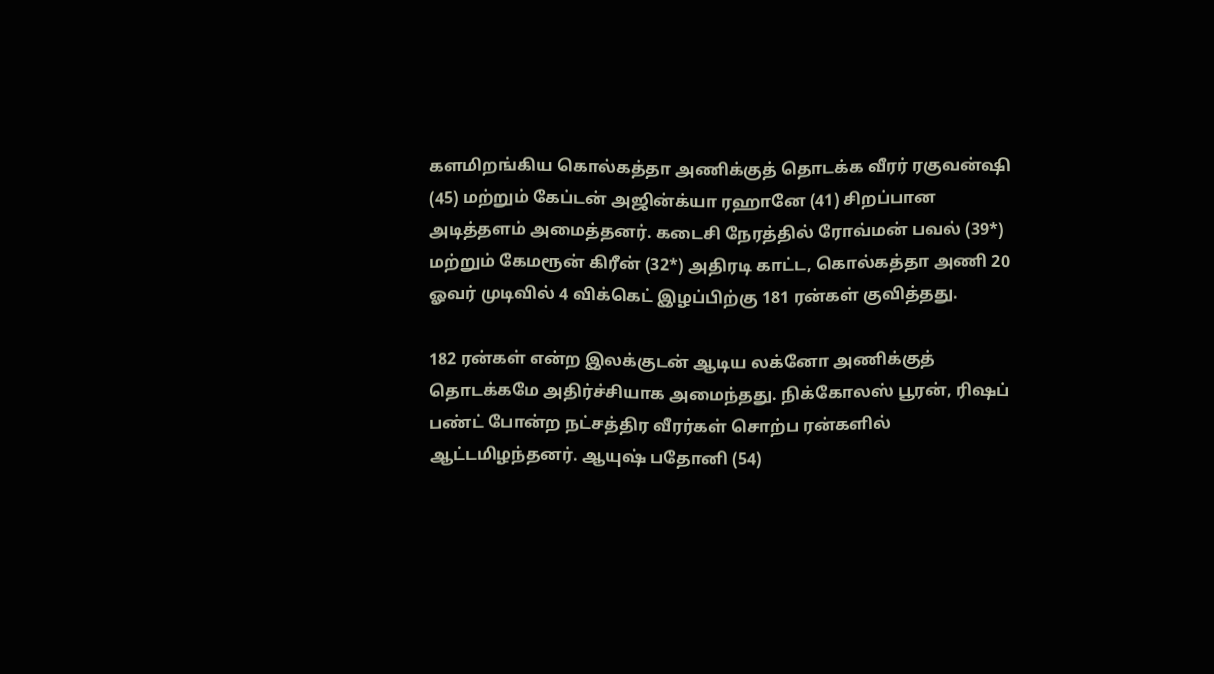களமிறங்கிய கொல்கத்தா அணிக்குத் தொடக்க வீரர் ரகுவன்ஷி (45) மற்றும் கேப்டன் அஜின்க்யா ரஹானே (41) சிறப்பான அடித்தளம் அமைத்தனர். கடைசி நேரத்தில் ரோவ்மன் பவல் (39*) மற்றும் கேமரூன் கிரீன் (32*) அதிரடி காட்ட, கொல்கத்தா அணி 20 ஓவர் முடிவில் 4 விக்கெட் இழப்பிற்கு 181 ரன்கள் குவித்தது.

182 ரன்கள் என்ற இலக்குடன் ஆடிய லக்னோ அணிக்குத் தொடக்கமே அதிர்ச்சியாக அமைந்தது. நிக்கோலஸ் பூரன், ரிஷப் பண்ட் போன்ற நட்சத்திர வீரர்கள் சொற்ப ரன்களில் ஆட்டமிழந்தனர். ஆயுஷ் பதோனி (54)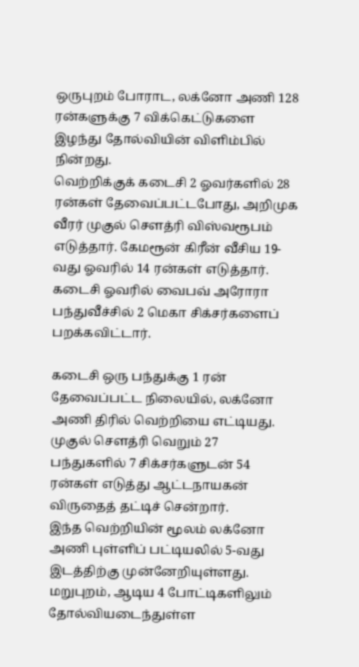ஒருபுறம் போராட, லக்னோ அணி 128 ரன்களுக்கு 7 விக்கெட்டுகளை இழந்து தோல்வியின் விளிம்பில் நின்றது.
வெற்றிக்குக் கடைசி 2 ஓவர்களில் 28 ரன்கள் தேவைப்பட்டபோது, அறிமுக வீரர் முகுல் சௌத்ரி விஸ்வரூபம் எடுத்தார். கேமரூன் கிரீன் வீசிய 19-வது ஓவரில் 14 ரன்கள் எடுத்தார். கடைசி ஓவரில் வைபவ் அரோரா பந்துவீச்சில் 2 மெகா சிக்சர்களைப் பறக்கவிட்டார்.

கடைசி ஒரு பந்துக்கு 1 ரன் தேவைப்பட்ட நிலையில், லக்னோ அணி திரில் வெற்றியை எட்டியது. முகுல் சௌத்ரி வெறும் 27 பந்துகளில் 7 சிக்சர்களுடன் 54 ரன்கள் எடுத்து ஆட்டநாயகன் விருதைத் தட்டிச் சென்றார்.
இந்த வெற்றியின் மூலம் லக்னோ அணி புள்ளிப் பட்டியலில் 5-வது இடத்திற்கு முன்னேறியுள்ளது. மறுபுறம், ஆடிய 4 போட்டிகளிலும் தோல்வியடைந்துள்ள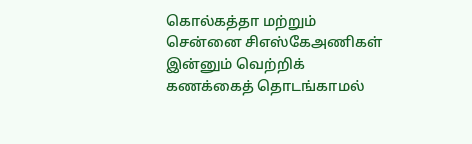கொல்கத்தா மற்றும் சென்னை சிஎஸ்கேஅணிகள் இன்னும் வெற்றிக் கணக்கைத் தொடங்காமல்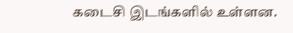கடைசி இடங்களில் உள்ளன.